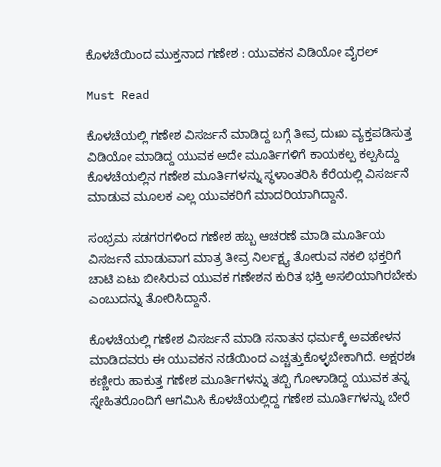ಕೊಳಚೆಯಿಂದ ಮುಕ್ತನಾದ ಗಣೇಶ : ಯುವಕನ ವಿಡಿಯೋ ವೈರಲ್

Must Read

ಕೊಳಚೆಯಲ್ಲಿ ಗಣೇಶ ವಿಸರ್ಜನೆ ಮಾಡಿದ್ದ ಬಗ್ಗೆ ತೀವ್ರ ದುಃಖ ವ್ಯಕ್ತಪಡಿಸುತ್ತ ವಿಡಿಯೋ ಮಾಡಿದ್ದ ಯುವಕ ಅದೇ ಮೂರ್ತಿಗಳಿಗೆ ಕಾಯಕಲ್ಪ ಕಲ್ಪಸಿದ್ದು ಕೊಳಚೆಯಲ್ಲಿನ ಗಣೇಶ ಮೂರ್ತಿಗಳನ್ನು ಸ್ಥಳಾಂತರಿಸಿ ಕೆರೆಯಲ್ಲಿ ವಿಸರ್ಜನೆ ಮಾಡುವ ಮೂಲಕ ಎಲ್ಲ ಯುವಕರಿಗೆ ಮಾದರಿಯಾಗಿದ್ದಾನೆ.

ಸಂಭ್ರಮ ಸಡಗರಗಳಿಂದ ಗಣೇಶ ಹಬ್ಬ ಆಚರಣೆ ಮಾಡಿ ಮೂರ್ತಿಯ ವಿಸರ್ಜನೆ ಮಾಡುವಾಗ ಮಾತ್ರ ತೀವ್ರ ನಿರ್ಲಕ್ಷ್ಯ ತೋರುವ ನಕಲಿ ಭಕ್ತರಿಗೆ ಚಾಟಿ ಏಟು ಬೀಸಿರುವ ಯುವಕ ಗಣೇಶನ ಕುರಿತ ಭಕ್ತಿ ಅಸಲಿಯಾಗಿರಬೇಕು ಎಂಬುದನ್ನು ತೋರಿಸಿದ್ದಾನೆ.

ಕೊಳಚೆಯಲ್ಲಿ ಗಣೇಶ ವಿಸರ್ಜನೆ ಮಾಡಿ ಸನಾತನ ಧರ್ಮಕ್ಕೆ ಅವಹೇಳನ ಮಾಡಿದವರು ಈ ಯುವಕನ ನಡೆಯಿಂದ ಎಚ್ಚತ್ತುಕೊಳ್ಳಬೇಕಾಗಿದೆ. ಅಕ್ಷರಶಃ ಕಣ್ಣೀರು ಹಾಕುತ್ತ ಗಣೇಶ ಮೂರ್ತಿಗಳನ್ನು ತಬ್ಬಿ ಗೋಳಾಡಿದ್ದ ಯುವಕ ತನ್ನ ಸ್ನೇಹಿತರೊಂದಿಗೆ ಆಗಮಿಸಿ ಕೊಳಚೆಯಲ್ಲಿದ್ದ ಗಣೇಶ ಮೂರ್ತಿಗಳನ್ನು ಬೇರೆ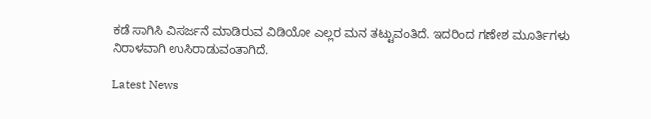ಕಡೆ ಸಾಗಿಸಿ ವಿಸರ್ಜನೆ ಮಾಡಿರುವ ವಿಡಿಯೋ ಎಲ್ಲರ ಮನ ತಟ್ಟುವಂತಿದೆ. ಇದರಿಂದ ಗಣೇಶ ಮೂರ್ತಿಗಳು ನಿರಾಳವಾಗಿ ಉಸಿರಾಡುವಂತಾಗಿದೆ.

Latest News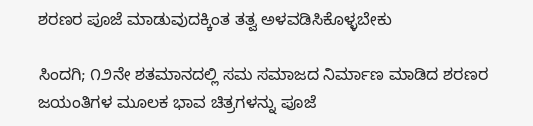ಶರಣರ ಪೂಜೆ ಮಾಡುವುದಕ್ಕಿಂತ ತತ್ವ ಅಳವಡಿಸಿಕೊಳ್ಳಬೇಕು

ಸಿಂದಗಿ; ೧೨ನೇ ಶತಮಾನದಲ್ಲಿ ಸಮ ಸಮಾಜದ ನಿರ್ಮಾಣ ಮಾಡಿದ ಶರಣರ ಜಯಂತಿಗಳ ಮೂಲಕ ಭಾವ ಚಿತ್ರಗಳನ್ನು ಪೂಜೆ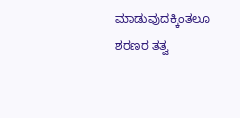ಮಾಡುವುದಕ್ಕಿಂತಲೂ ಶರಣರ ತತ್ವ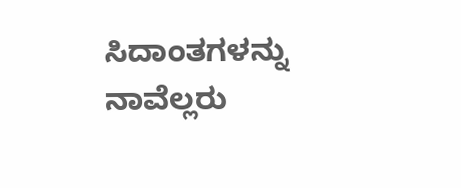ಸಿದಾಂತಗಳನ್ನು ನಾವೆಲ್ಲರು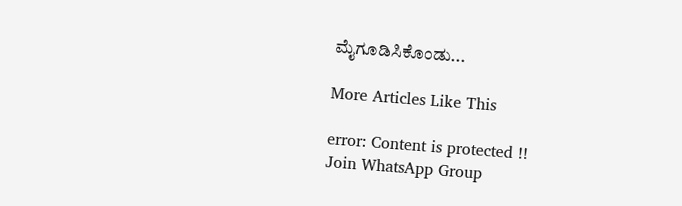ಮೈಗೂಡಿಸಿಕೊಂಡು...

More Articles Like This

error: Content is protected !!
Join WhatsApp Group